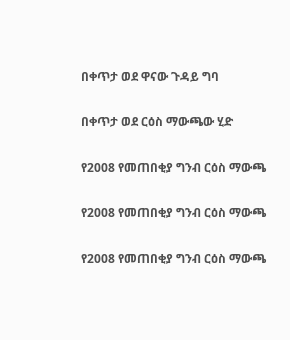በቀጥታ ወደ ዋናው ጉዳይ ግባ

በቀጥታ ወደ ርዕስ ማውጫው ሂድ

የ2008 የመጠበቂያ ግንብ ርዕስ ማውጫ

የ2008 የመጠበቂያ ግንብ ርዕስ ማውጫ

የ2008 የመጠበቂያ ግንብ ርዕስ ማውጫ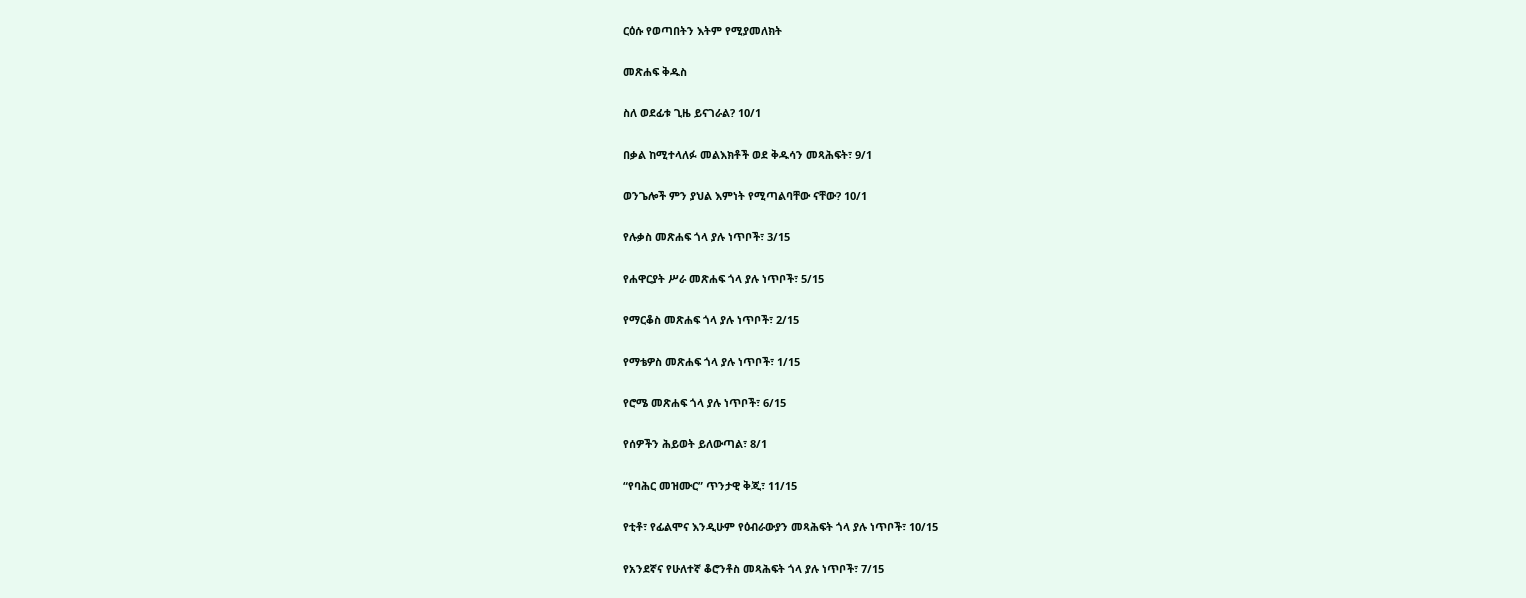ርዕሱ የወጣበትን እትም የሚያመለክት

መጽሐፍ ቅዱስ

ስለ ወደፊቱ ጊዜ ይናገራል? 10/1

በቃል ከሚተላለፉ መልእክቶች ወደ ቅዱሳን መጻሕፍት፣ 9/1

ወንጌሎች ምን ያህል እምነት የሚጣልባቸው ናቸው? 10/1

የሉቃስ መጽሐፍ ጎላ ያሉ ነጥቦች፣ 3/15

የሐዋርያት ሥራ መጽሐፍ ጎላ ያሉ ነጥቦች፣ 5/15

የማርቆስ መጽሐፍ ጎላ ያሉ ነጥቦች፣ 2/15

የማቴዎስ መጽሐፍ ጎላ ያሉ ነጥቦች፣ 1/15

የሮሜ መጽሐፍ ጎላ ያሉ ነጥቦች፣ 6/15

የሰዎችን ሕይወት ይለውጣል፣ 8/1

“የባሕር መዝሙር” ጥንታዊ ቅጂ፣ 11/15

የቲቶ፣ የፊልሞና እንዲሁም የዕብራውያን መጻሕፍት ጎላ ያሉ ነጥቦች፣ 10/15

የአንደኛና የሁለተኛ ቆሮንቶስ መጻሕፍት ጎላ ያሉ ነጥቦች፣ 7/15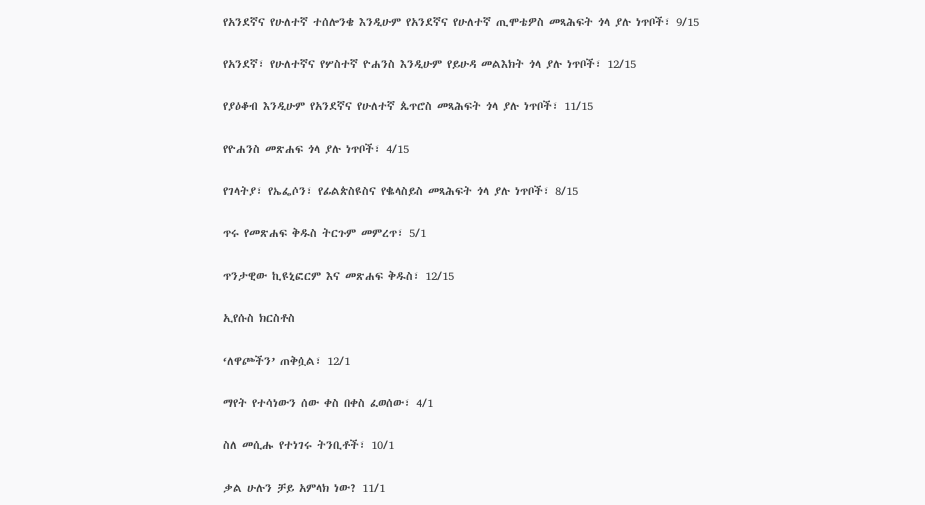የአንደኛና የሁለተኛ ተሰሎንቄ እንዲሁም የአንደኛና የሁለተኛ ጢሞቴዎስ መጻሕፍት ጎላ ያሉ ነጥቦች፣ 9/15

የአንደኛ፣ የሁለተኛና የሦስተኛ ዮሐንስ እንዲሁም የይሁዳ መልእክት ጎላ ያሉ ነጥቦች፣ 12/15

የያዕቆብ እንዲሁም የአንደኛና የሁለተኛ ጴጥሮስ መጻሕፍት ጎላ ያሉ ነጥቦች፣ 11/15

የዮሐንስ መጽሐፍ ጎላ ያሉ ነጥቦች፣ 4/15

የገላትያ፣ የኤፌሶን፣ የፊልጵስዩስና የቈላስይስ መጻሕፍት ጎላ ያሉ ነጥቦች፣ 8/15

ጥሩ የመጽሐፍ ቅዱስ ትርጉም መምረጥ፣ 5/1

ጥንታዊው ኪዩኒፎርም እና መጽሐፍ ቅዱስ፣ 12/15

ኢየሱስ ክርስቶስ

‘ለዋጮችን’ ጠቅሷል፣ 12/1

ማየት የተሳነውን ሰው ቀስ በቀስ ፈወሰው፣ 4/1

ስለ መሲሑ የተነገሩ ትንቢቶች፣ 10/1

ቃል ሁሉን ቻይ አምላክ ነው? 11/1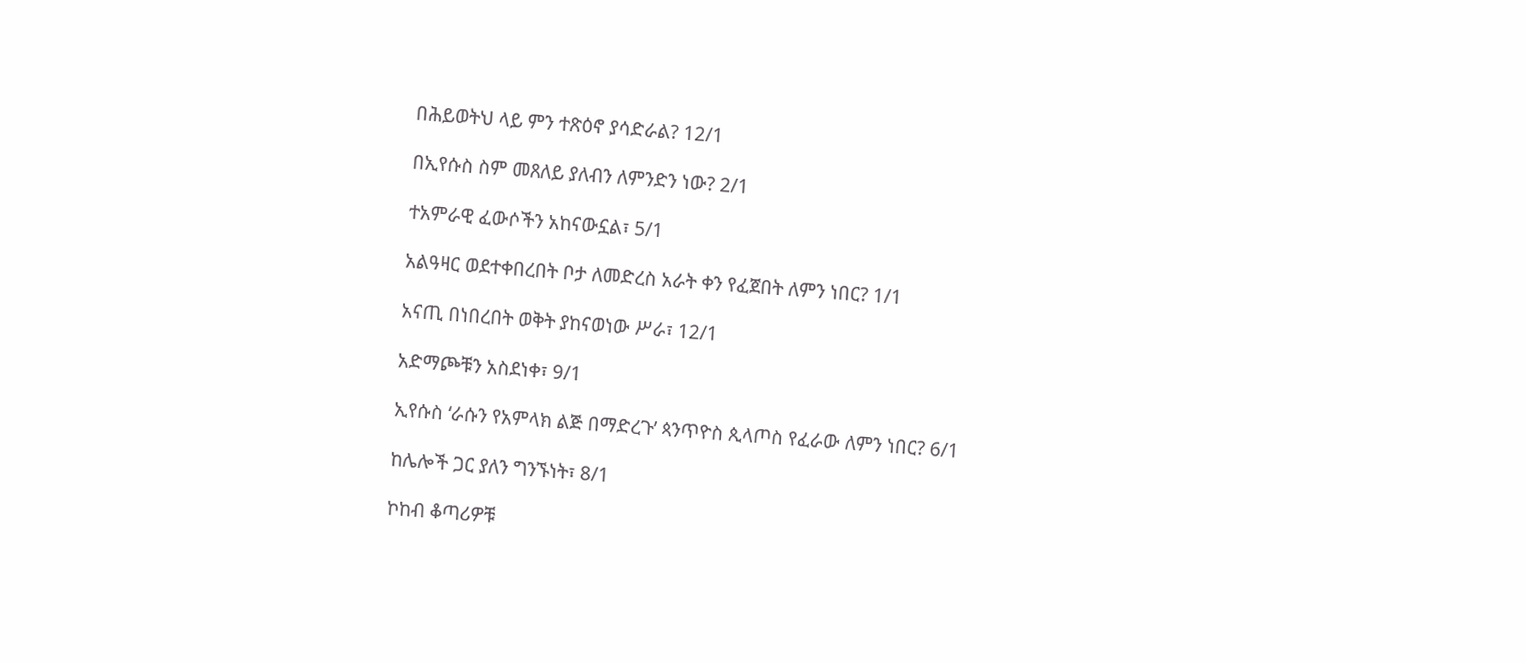በሕይወትህ ላይ ምን ተጽዕኖ ያሳድራል? 12/1

በኢየሱስ ስም መጸለይ ያለብን ለምንድን ነው? 2/1

ተአምራዊ ፈውሶችን አከናውኗል፣ 5/1

አልዓዛር ወደተቀበረበት ቦታ ለመድረስ አራት ቀን የፈጀበት ለምን ነበር? 1/1

አናጢ በነበረበት ወቅት ያከናወነው ሥራ፣ 12/1

አድማጮቹን አስደነቀ፣ 9/1

ኢየሱስ ‘ራሱን የአምላክ ልጅ በማድረጉ’ ጳንጥዮስ ጲላጦስ የፈራው ለምን ነበር? 6/1

ከሌሎች ጋር ያለን ግንኙነት፣ 8/1

ኮከብ ቆጣሪዎቹ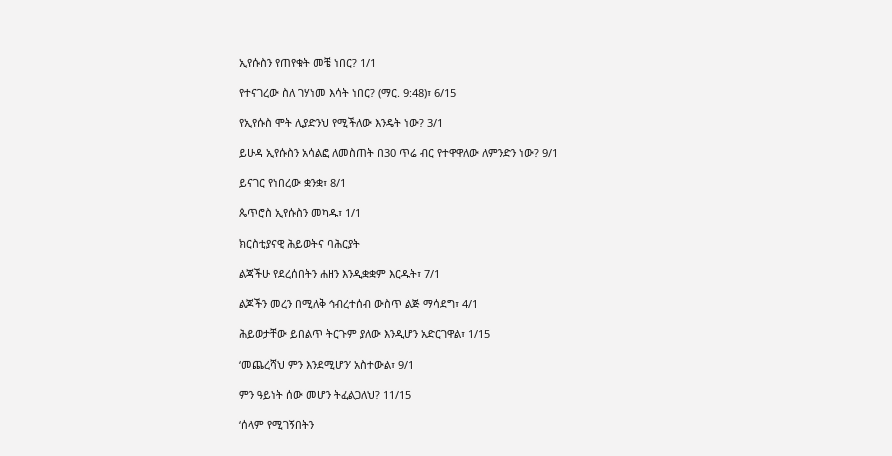ኢየሱስን የጠየቁት መቼ ነበር? 1/1

የተናገረው ስለ ገሃነመ እሳት ነበር? (ማር. 9:48)፣ 6/15

የኢየሱስ ሞት ሊያድንህ የሚችለው እንዴት ነው? 3/1

ይሁዳ ኢየሱስን አሳልፎ ለመስጠት በ30 ጥሬ ብር የተዋዋለው ለምንድን ነው? 9/1

ይናገር የነበረው ቋንቋ፣ 8/1

ጴጥሮስ ኢየሱስን መካዱ፣ 1/1

ክርስቲያናዊ ሕይወትና ባሕርያት

ልጃችሁ የደረሰበትን ሐዘን እንዲቋቋም እርዱት፣ 7/1

ልጆችን መረን በሚለቅ ኅብረተሰብ ውስጥ ልጅ ማሳደግ፣ 4/1

ሕይወታቸው ይበልጥ ትርጉም ያለው እንዲሆን አድርገዋል፣ 1/15

‘መጨረሻህ ምን እንደሚሆን’ አስተውል፣ 9/1

ምን ዓይነት ሰው መሆን ትፈልጋለህ? 11/15

‘ሰላም የሚገኝበትን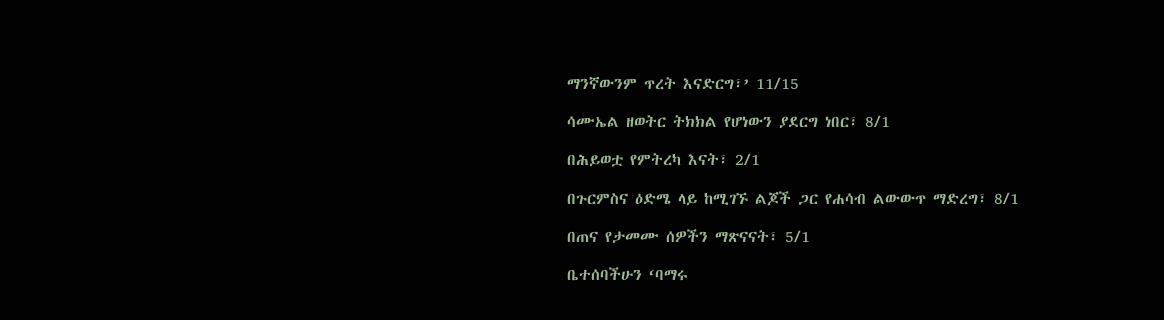ማንኛውንም ጥረት እናድርግ፣’ 11/15

ሳሙኤል ዘወትር ትክክል የሆነውን ያደርግ ነበር፣ 8/1

በሕይወቷ የምትረካ እናት፣ 2/1

በጉርምስና ዕድሜ ላይ ከሚገኙ ልጆች ጋር የሐሳብ ልውውጥ ማድረግ፣ 8/1

በጠና የታመሙ ሰዎችን ማጽናናት፣ 5/1

ቤተሰባችሁን ‘ባማሩ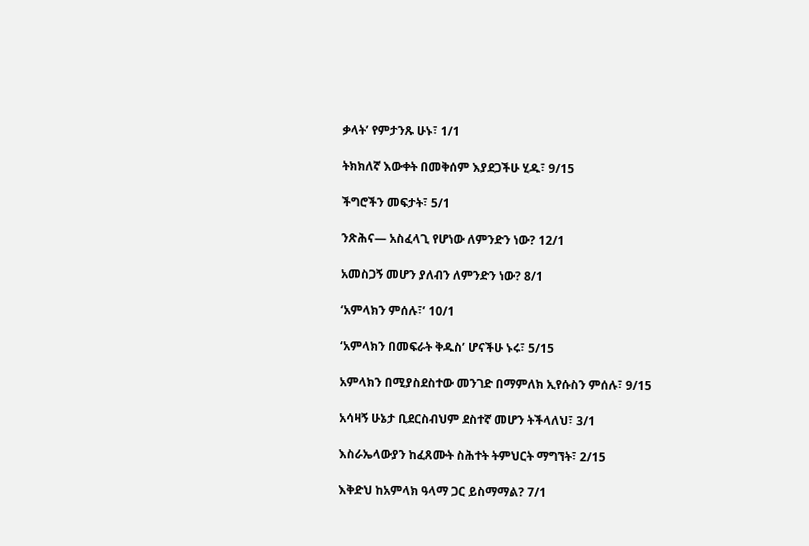ቃላት’ የምታንጹ ሁኑ፣ 1/1

ትክክለኛ እውቀት በመቅሰም እያደጋችሁ ሂዱ፣ 9/15

ችግሮችን መፍታት፣ 5/1

ንጽሕና— አስፈላጊ የሆነው ለምንድን ነው? 12/1

አመስጋኝ መሆን ያለብን ለምንድን ነው? 8/1

‘አምላክን ምሰሉ፣’ 10/1

‘አምላክን በመፍራት ቅዱስ’ ሆናችሁ ኑሩ፣ 5/15

አምላክን በሚያስደስተው መንገድ በማምለክ ኢየሱስን ምሰሉ፣ 9/15

አሳዛኝ ሁኔታ ቢደርስብህም ደስተኛ መሆን ትችላለህ፣ 3/1

እስራኤላውያን ከፈጸሙት ስሕተት ትምህርት ማግኘት፣ 2/15

እቅድህ ከአምላክ ዓላማ ጋር ይስማማል? 7/1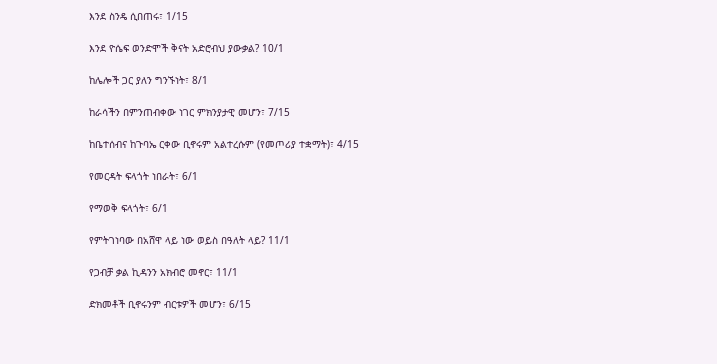እንደ ስንዴ ሲበጠሩ፣ 1/15

እንደ ዮሴፍ ወንድሞች ቅናት አድሮብህ ያውቃል? 10/1

ከሌሎች ጋር ያለን ግንኙነት፣ 8/1

ከራሳችን በምንጠብቀው ነገር ምክንያታዊ መሆን፣ 7/15

ከቤተሰብና ከጉባኤ ርቀው ቢኖሩም አልተረሱም (የመጦሪያ ተቋማት)፣ 4/15

የመርዳት ፍላጎት ነበራት፣ 6/1

የማወቅ ፍላጎት፣ 6/1

የምትገነባው በአሸዋ ላይ ነው ወይስ በዓለት ላይ? 11/1

የጋብቻ ቃል ኪዳንን አክብሮ መኖር፣ 11/1

ድክመቶች ቢኖሩንም ብርቱዎች መሆን፣ 6/15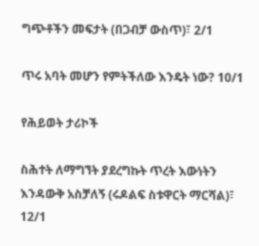ግጭቶችን መፍታት (በጋብቻ ውስጥ)፣ 2/1

ጥሩ አባት መሆን የምትችለው እንዴት ነው? 10/1

የሕይወት ታሪኮች

ስሕተት ለማግኘት ያደረግኩት ጥረት እውነትን እንዳውቅ አስቻለኝ (ሩዶልፍ ስቱዋርት ማርሻል)፣ 12/1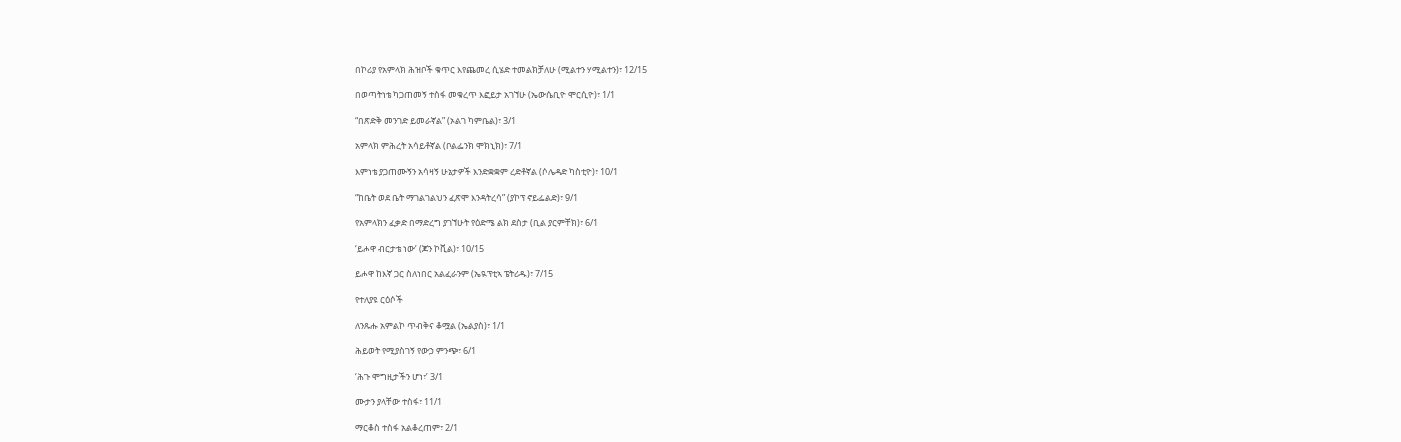በኮሪያ የአምላክ ሕዝቦች ቁጥር እየጨመረ ሲሄድ ተመልክቻለሁ (ሚልተን ሃሚልተን)፣ 12/15

በወጣትነቴ ካጋጠመኝ ተስፋ መቁረጥ እፎይታ አገኘሁ (ኤውሴቢዮ ሞርሲዮ)፣ 1/1

“በጽድቅ መንገድ ይመራኛል” (ኦልገ ካምቤል)፣ 3/1

አምላክ ምሕረት አሳይቶኛል (ቦልፌንክ ሞክኒክ)፣ 7/1

እምነቴ ያጋጠሙኝን አሳዛኝ ሁኔታዎች እንድቋቋም ረድቶኛል (ሶሌዳድ ካስቲዮ)፣ 10/1

“ከቤት ወደ ቤት ማገልገልህን ፈጽሞ እንዳትረሳ” (ያኮፕ ኖይፌልድ)፣ 9/1

የአምላክን ፈቃድ በማድረግ ያገኘሁት የዕድሜ ልክ ደስታ (ቢል ያርምቸክ)፣ 6/1

‘ይሖዋ ብርታቴ ነው’ (ጆን ኮቪል)፣ 10/15

ይሖዋ ከእኛ ጋር ስለነበር አልፈራንም (ኤዪፕቲኣ ፔትሪዱ)፣ 7/15

የተለያዩ ርዕሶች

ለንጹሑ አምልኮ ጥብቅና ቆሟል (ኤልያስ)፣ 1/1

ሕይወት የሚያስገኝ የውኃ ምንጭ፣ 6/1

‘ሕጉ ሞግዚታችን ሆነ፣’ 3/1

ሙታን ያላቸው ተስፋ፣ 11/1

ማርቆስ ተስፋ አልቆረጠም፣ 2/1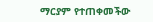ማርያም የተጠቀመችው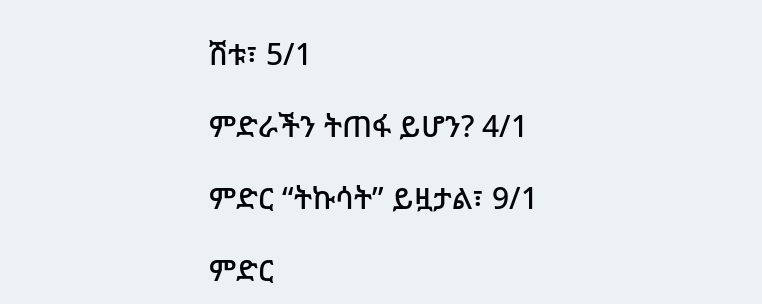ሽቱ፣ 5/1

ምድራችን ትጠፋ ይሆን? 4/1

ምድር “ትኩሳት” ይዟታል፣ 9/1

ምድር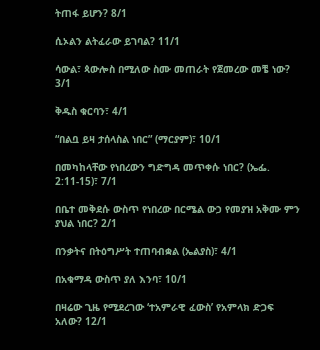ትጠፋ ይሆን? 8/1

ሲኦልን ልትፈራው ይገባል? 11/1

ሳውል፣ ጳውሎስ በሚለው ስሙ መጠራት የጀመረው መቼ ነው? 3/1

ቅዱስ ቁርባን፣ 4/1

“በልቧ ይዛ ታሰላስል ነበር” (ማርያም)፣ 10/1

በመካከላቸው የነበረውን ግድግዳ መጥቀሱ ነበር? (ኤፌ. 2:11-15)፣ 7/1

በቤተ መቅደሱ ውስጥ የነበረው በርሜል ውኃ የመያዝ አቅሙ ምን ያህል ነበር? 2/1

በንቃትና በትዕግሥት ተጠባብቋል (ኤልያስ)፣ 4/1

በአቁማዳ ውስጥ ያለ እንባ፣ 10/1

በዛሬው ጊዜ የሚደረገው ‘ተአምራዊ ፈውስ’ የአምላክ ድጋፍ አለው? 12/1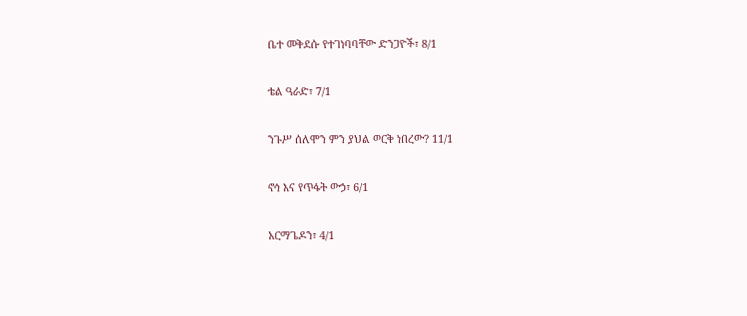ቤተ መቅደሱ የተገነባባቸው ድንጋዮች፣ 8/1

ቴል ዓራድ፣ 7/1

ንጉሥ ሰለሞን ምን ያህል ወርቅ ነበረው? 11/1

ኖኅ እና የጥፋት ውኃ፣ 6/1

አርማጌዶን፣ 4/1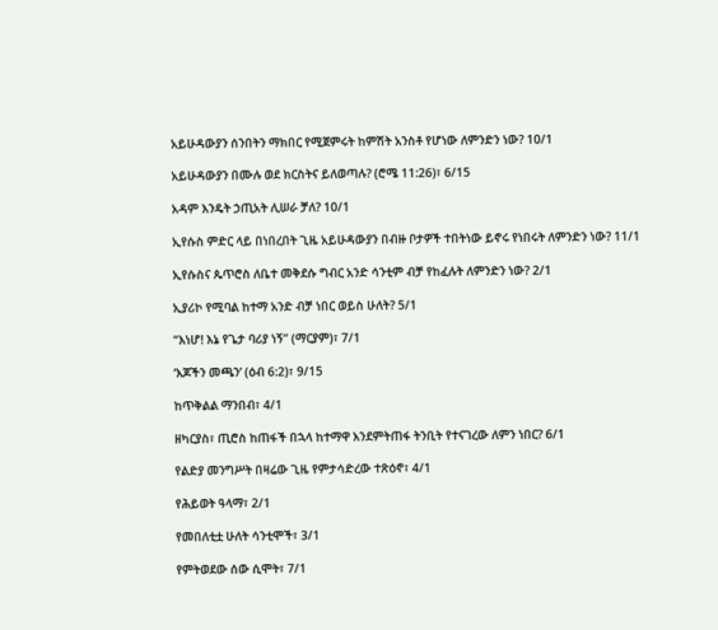አይሁዳውያን ሰንበትን ማክበር የሚጀምሩት ከምሽት አንስቶ የሆነው ለምንድን ነው? 10/1

አይሁዳውያን በሙሉ ወደ ክርስትና ይለወጣሉ? (ሮሜ 11:26)፣ 6/15

አዳም እንዴት ኃጢአት ሊሠራ ቻለ? 10/1

ኢየሱስ ምድር ላይ በነበረበት ጊዜ አይሁዳውያን በብዙ ቦታዎች ተበትነው ይኖሩ የነበሩት ለምንድን ነው? 11/1

ኢየሱስና ጴጥሮስ ለቤተ መቅደሱ ግብር አንድ ሳንቲም ብቻ የከፈሉት ለምንድን ነው? 2/1

ኢያሪኮ የሚባል ከተማ አንድ ብቻ ነበር ወይስ ሁለት? 5/1

“እነሆ! እኔ የጌታ ባሪያ ነኝ” (ማርያም)፣ 7/1

‘እጆችን መጫን’ (ዕብ 6:2)፣ 9/15

ከጥቅልል ማንበብ፣ 4/1

ዘካርያስ፣ ጢሮስ ከጠፋች በኋላ ከተማዋ እንደምትጠፋ ትንቢት የተናገረው ለምን ነበር? 6/1

የልድያ መንግሥት በዛሬው ጊዜ የምታሳድረው ተጽዕኖ፣ 4/1

የሕይወት ዓላማ፣ 2/1

የመበለቲቷ ሁለት ሳንቲሞች፣ 3/1

የምትወደው ሰው ሲሞት፣ 7/1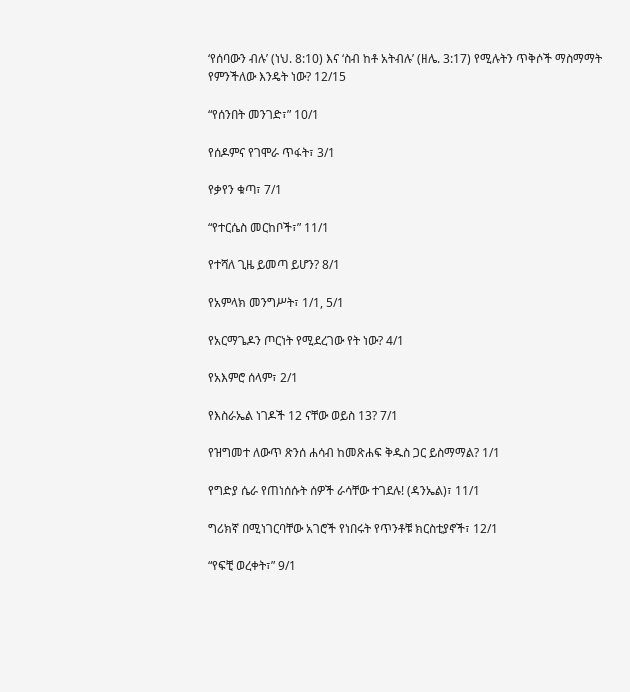‘የሰባውን ብሉ’ (ነህ. 8:10) እና ‘ስብ ከቶ አትብሉ’ (ዘሌ. 3:17) የሚሉትን ጥቅሶች ማስማማት የምንችለው እንዴት ነው? 12/15

“የሰንበት መንገድ፣” 10/1

የሰዶምና የገሞራ ጥፋት፣ 3/1

የቃየን ቁጣ፣ 7/1

“የተርሴስ መርከቦች፣” 11/1

የተሻለ ጊዜ ይመጣ ይሆን? 8/1

የአምላክ መንግሥት፣ 1/1, 5/1

የአርማጌዶን ጦርነት የሚደረገው የት ነው? 4/1

የአእምሮ ሰላም፣ 2/1

የእስራኤል ነገዶች 12 ናቸው ወይስ 13? 7/1

የዝግመተ ለውጥ ጽንሰ ሐሳብ ከመጽሐፍ ቅዱስ ጋር ይስማማል? 1/1

የግድያ ሴራ የጠነሰሱት ሰዎች ራሳቸው ተገደሉ! (ዳንኤል)፣ 11/1

ግሪክኛ በሚነገርባቸው አገሮች የነበሩት የጥንቶቹ ክርስቲያኖች፣ 12/1

“የፍቺ ወረቀት፣” 9/1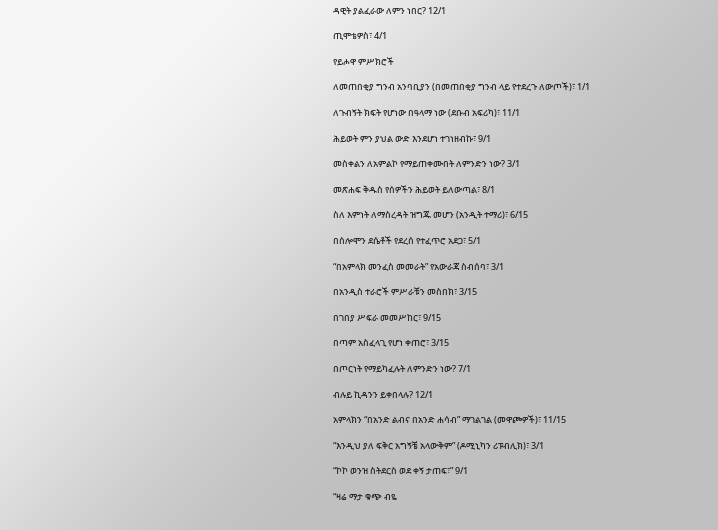ዳዊት ያልፈራው ለምን ነበር? 12/1

ጢሞቴዎስ፣ 4/1

የይሖዋ ምሥክሮች

ለመጠበቂያ ግንብ አንባቢያን (በመጠበቂያ ግንብ ላይ የተደረጉ ለውጦች)፣ 1/1

ለጉብኝት ክፍት የሆነው በዓላማ ነው (ደቡብ አፍሪካ)፣ 11/1

ሕይወት ምን ያህል ውድ እንደሆነ ተገነዘብኩ፣ 9/1

መስቀልን ለአምልኮ የማይጠቀሙበት ለምንድን ነው? 3/1

መጽሐፍ ቅዱስ የሰዎችን ሕይወት ይለውጣል፣ 8/1

ስለ እምነት ለማስረዳት ዝግጁ መሆን (አንዲት ተማሪ)፣ 6/15

በሰሎሞን ደሴቶች የደረሰ የተፈጥሮ አደጋ፣ 5/1

“በአምላክ መንፈስ መመራት” የአውራጃ ስብሰባ፣ 3/1

በአንዲስ ተራሮች ምሥራቹን መስበክ፣ 3/15

በገበያ ሥፍራ መመሥከር፣ 9/15

በጣም አስፈላጊ የሆነ ቀጠሮ፣ 3/15

በጦርነት የማይካፈሉት ለምንድን ነው? 7/1

ብሉይ ኪዳንን ይቀበላሉ? 12/1

አምላክን “በአንድ ልብና በአንድ ሐሳብ” ማገልገል (መዋጮዎች)፣ 11/15

“እንዲህ ያለ ፍቅር አግኝቼ አላውቅም” (ዶሚኒካን ሪፑብሊክ)፣ 3/1

“ኮኮ ወንዝ ስትደርስ ወደ ቀኝ ታጠፍ፣” 9/1

“ዛሬ ማታ ቁጭ ብዬ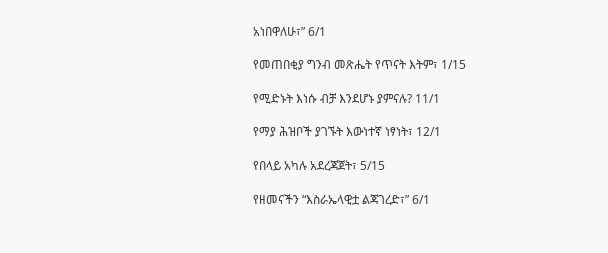አነበዋለሁ፣” 6/1

የመጠበቂያ ግንብ መጽሔት የጥናት እትም፣ 1/15

የሚድኑት እነሱ ብቻ እንደሆኑ ያምናሉ? 11/1

የማያ ሕዝቦች ያገኙት እውነተኛ ነፃነት፣ 12/1

የበላይ አካሉ አደረጃጀት፣ 5/15

የዘመናችን “እስራኤላዊቷ ልጃገረድ፣” 6/1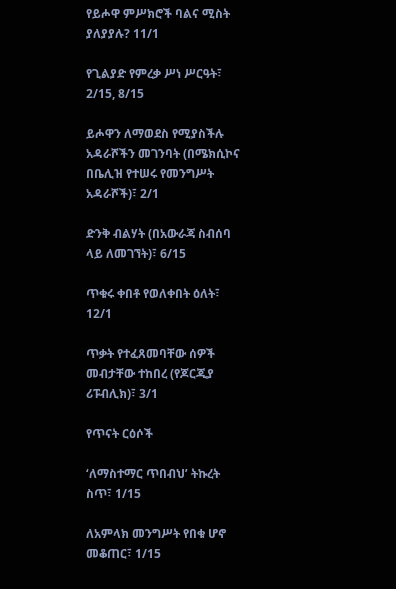የይሖዋ ምሥክሮች ባልና ሚስት ያለያያሉ? 11/1

የጊልያድ የምረቃ ሥነ ሥርዓት፣ 2/15, 8/15

ይሖዋን ለማወደስ የሚያስችሉ አዳራሾችን መገንባት (በሜክሲኮና በቤሊዝ የተሠሩ የመንግሥት አዳራሾች)፣ 2/1

ድንቅ ብልሃት (በአውራጃ ስብሰባ ላይ ለመገኘት)፣ 6/15

ጥቁሩ ቀበቶ የወለቀበት ዕለት፣ 12/1

ጥቃት የተፈጸመባቸው ሰዎች መብታቸው ተከበረ (የጆርጂያ ሪፑብሊክ)፣ 3/1

የጥናት ርዕሶች

‘ለማስተማር ጥበብህ’ ትኩረት ስጥ፣ 1/15

ለአምላክ መንግሥት የበቁ ሆኖ መቆጠር፣ 1/15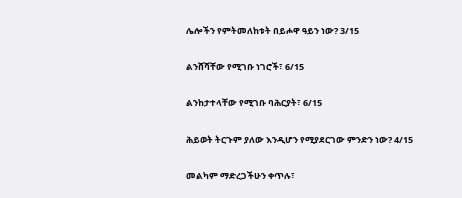ሌሎችን የምትመለከቱት በይሖዋ ዓይን ነው? 3/15

ልንሸሻቸው የሚገቡ ነገሮች፣ 6/15

ልንከታተላቸው የሚገቡ ባሕርያት፣ 6/15

ሕይወት ትርጉም ያለው እንዲሆን የሚያደርገው ምንድን ነው? 4/15

መልካም ማድረጋችሁን ቀጥሉ፣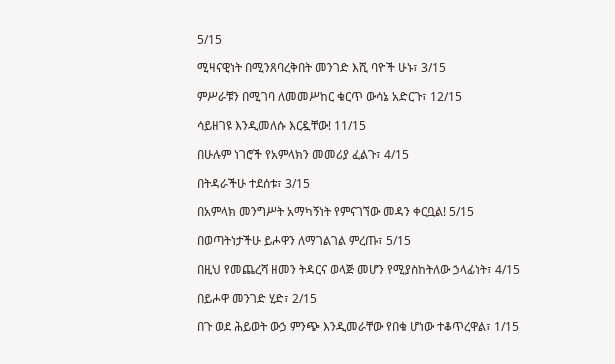5/15

ሚዛናዊነት በሚንጸባረቅበት መንገድ እሺ ባዮች ሁኑ፣ 3/15

ምሥራቹን በሚገባ ለመመሥከር ቁርጥ ውሳኔ አድርጉ፣ 12/15

ሳይዘገዩ እንዲመለሱ እርዷቸው! 11/15

በሁሉም ነገሮች የአምላክን መመሪያ ፈልጉ፣ 4/15

በትዳራችሁ ተደሰቱ፣ 3/15

በአምላክ መንግሥት አማካኝነት የምናገኘው መዳን ቀርቧል! 5/15

በወጣትነታችሁ ይሖዋን ለማገልገል ምረጡ፣ 5/15

በዚህ የመጨረሻ ዘመን ትዳርና ወላጅ መሆን የሚያስከትለው ኃላፊነት፣ 4/15

በይሖዋ መንገድ ሂድ፣ 2/15

በጉ ወደ ሕይወት ውኃ ምንጭ እንዲመራቸው የበቁ ሆነው ተቆጥረዋል፣ 1/15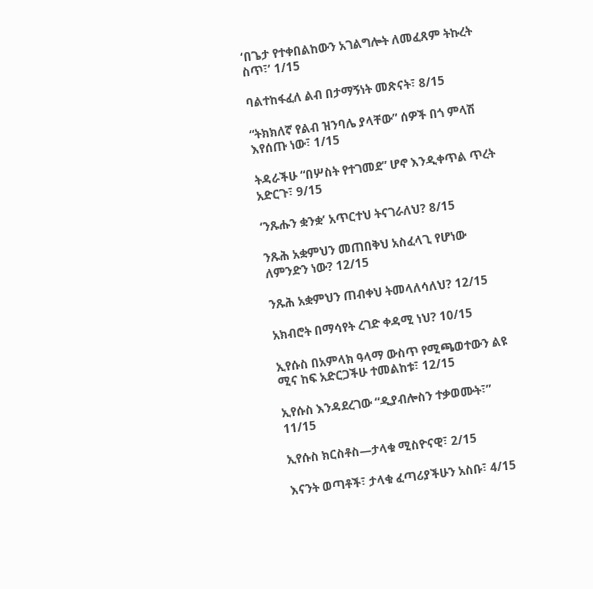‘በጌታ የተቀበልከውን አገልግሎት ለመፈጸም ትኩረት ስጥ፣’ 1/15

ባልተከፋፈለ ልብ በታማኝነት መጽናት፣ 8/15

“ትክክለኛ የልብ ዝንባሌ ያላቸው” ሰዎች በጎ ምላሽ እየሰጡ ነው፣ 1/15

ትዳራችሁ “በሦስት የተገመደ” ሆኖ እንዲቀጥል ጥረት አድርጉ፣ 9/15

‘ንጹሑን ቋንቋ’ አጥርተህ ትናገራለህ? 8/15

ንጹሕ አቋምህን መጠበቅህ አስፈላጊ የሆነው ለምንድን ነው? 12/15

ንጹሕ አቋምህን ጠብቀህ ትመላለሳለህ? 12/15

አክብሮት በማሳየት ረገድ ቀዳሚ ነህ? 10/15

ኢየሱስ በአምላክ ዓላማ ውስጥ የሚጫወተውን ልዩ ሚና ከፍ አድርጋችሁ ተመልከቱ፣ 12/15

ኢየሱስ እንዳደረገው “ዲያብሎስን ተቃወሙት፣” 11/15

ኢየሱስ ክርስቶስ—ታላቁ ሚስዮናዊ፣ 2/15

እናንት ወጣቶች፣ ታላቁ ፈጣሪያችሁን አስቡ፣ 4/15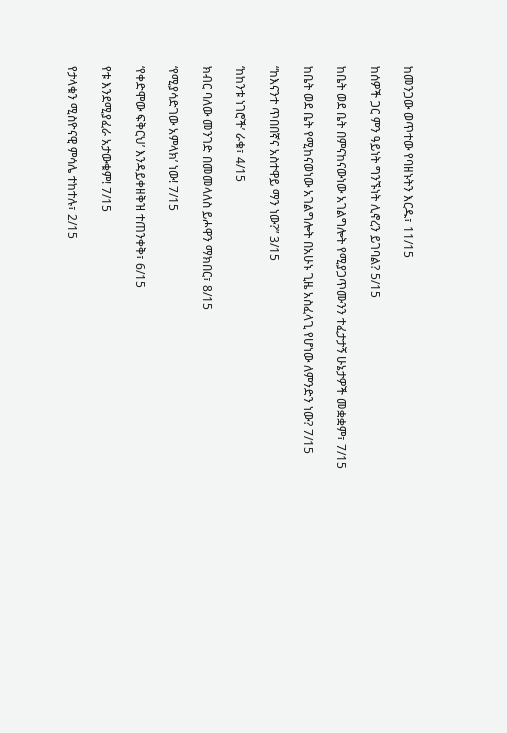ከመንጋው ወጥተው የባዘኑትን እርዱ፣ 11/15

ከሰዎች ጋር ምን ዓይነት ግንኙነት ሊኖረን ይገባል? 5/15

ከቤት ወደ ቤት በምናከናውነው አገልግሎት የሚያጋጥሙንን ተፈታታኝ ሁኔታዎች መቋቋም፣ 7/15

ከቤት ወደ ቤት የሚከናወነው አገልግሎት በአሁኑ ጊዜ አስፈላጊ የሆነው ለምንድን ነው? 7/15

“ከእናንተ ጥበበኛና አስተዋይ ማን ነው?” 3/15

‘ከከንቱ ነገሮች’ ራቁ፣ 4/15

ክብር ባለው መንገድ በመመላለስ ይሖዋን ማክበር፣ 8/15

‘የሚያሳድገው አምላክ’ ነው! 7/15

‘የቀድሞው ፍቅርህ’ እንዳይቀዘቅዝ ተጠንቀቅ፣ 6/15

የቱ እንደሚያፈራ አታውቁም! 7/15

የታላቁን ሚስዮናዊ ምሳሌ ተከተሉ፣ 2/15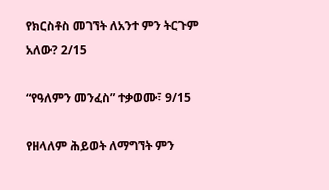የክርስቶስ መገኘት ለአንተ ምን ትርጉም አለው? 2/15

“የዓለምን መንፈስ” ተቃወሙ፣ 9/15

የዘላለም ሕይወት ለማግኘት ምን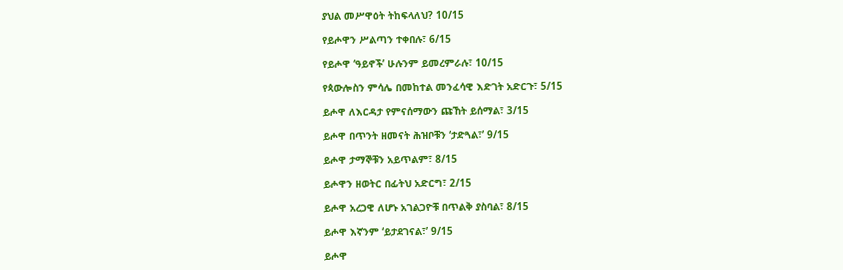ያህል መሥዋዕት ትከፍላለህ? 10/15

የይሖዋን ሥልጣን ተቀበሉ፣ 6/15

የይሖዋ ‘ዓይኖች’ ሁሉንም ይመረምራሉ፣ 10/15

የጳውሎስን ምሳሌ በመከተል መንፈሳዊ እድገት አድርጉ፣ 5/15

ይሖዋ ለእርዳታ የምናሰማውን ጩኸት ይሰማል፣ 3/15

ይሖዋ በጥንት ዘመናት ሕዝቦቹን ‘ታድጓል፣’ 9/15

ይሖዋ ታማኞቹን አይጥልም፣ 8/15

ይሖዋን ዘወትር በፊትህ አድርግ፣ 2/15

ይሖዋ አረጋዊ ለሆኑ አገልጋዮቹ በጥልቅ ያስባል፣ 8/15

ይሖዋ እኛንም ‘ይታደገናል፣’ 9/15

ይሖዋ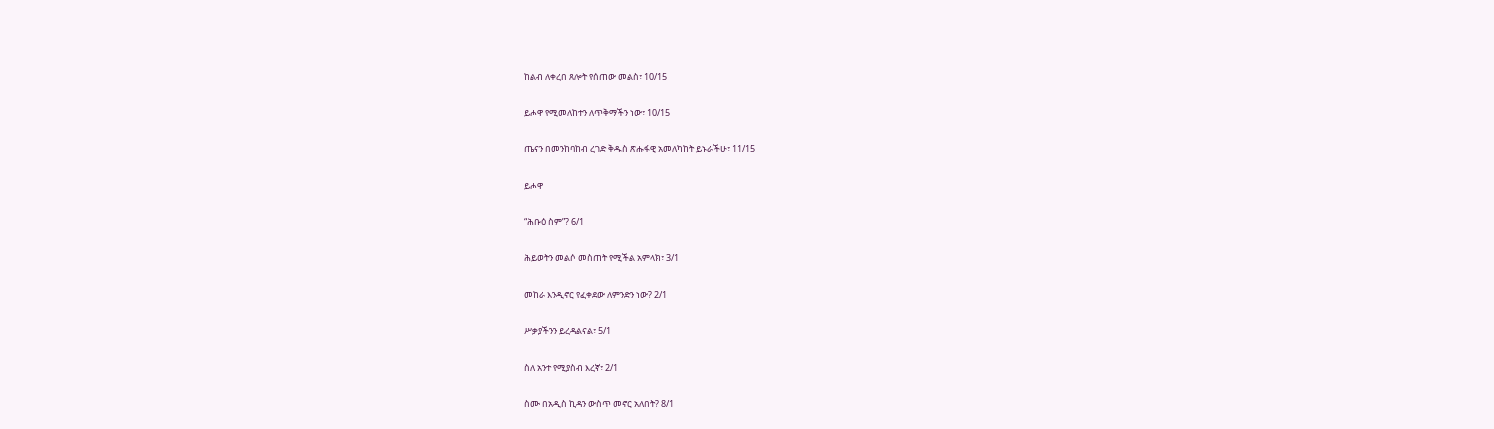ከልብ ለቀረበ ጸሎት የሰጠው መልስ፣ 10/15

ይሖዋ የሚመለከተን ለጥቅማችን ነው፣ 10/15

ጤናን በመንከባከብ ረገድ ቅዱስ ጽሑፋዊ አመለካከት ይኑራችሁ፣ 11/15

ይሖዋ

“ሕቡዕ ስም”? 6/1

ሕይወትን መልሶ መስጠት የሚችል አምላክ፣ 3/1

መከራ እንዲኖር የፈቀደው ለምንድን ነው? 2/1

ሥቃያችንን ይረዳልናል፣ 5/1

ስለ አንተ የሚያስብ እረኛ፣ 2/1

ስሙ በአዲስ ኪዳን ውስጥ መኖር አለበት? 8/1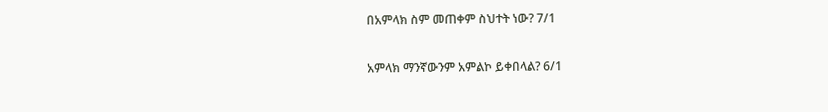በአምላክ ስም መጠቀም ስህተት ነው? 7/1

አምላክ ማንኛውንም አምልኮ ይቀበላል? 6/1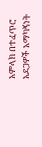አምላክ በተፈጥሮ አደጋዎች አማካኝነት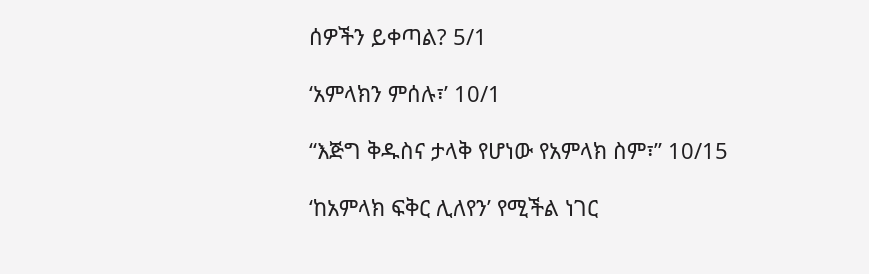ሰዎችን ይቀጣል? 5/1

‘አምላክን ምሰሉ፣’ 10/1

“እጅግ ቅዱስና ታላቅ የሆነው የአምላክ ስም፣” 10/15

‘ከአምላክ ፍቅር ሊለየን’ የሚችል ነገር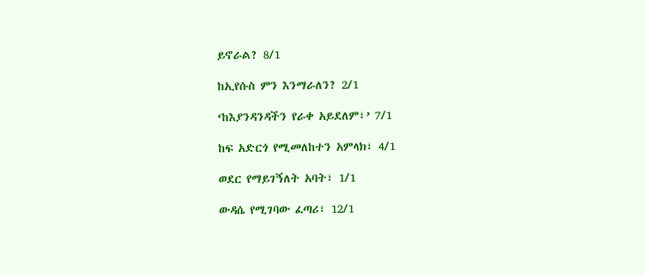ይኖራል? 8/1

ከኢየሱስ ምን እንማራለን? 2/1

‘ከእያንዳንዳችን የራቀ አይደለም፣’ 7/1

ከፍ አድርጎ የሚመለከተን አምላክ፣ 4/1

ወደር የማይገኝለት አባት፣ 1/1

ውዳሴ የሚገባው ፈጣሪ፣ 12/1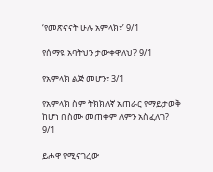‘የመጽናናት ሁሉ አምላክ፣’ 9/1

የሰማዩ አባትህን ታውቀዋለህ? 9/1

የአምላክ ልጅ መሆን፣ 3/1

የአምላክ ስም ትክክለኛ አጠራር የማይታወቅ ከሆነ በስሙ መጠቀም ለምን አስፈለገ? 9/1

ይሖዋ የሚናገረው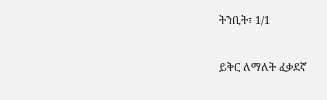ትንቢት፣ 1/1

ይቅር ለማለት ፈቃደኛ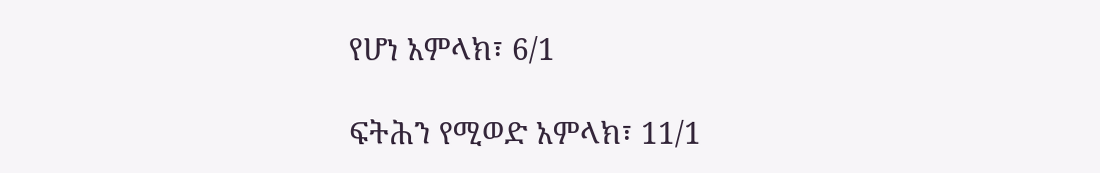የሆነ አምላክ፣ 6/1

ፍትሕን የሚወድ አምላክ፣ 11/1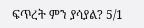ፍጥረት ምን ያሳያል? 5/1